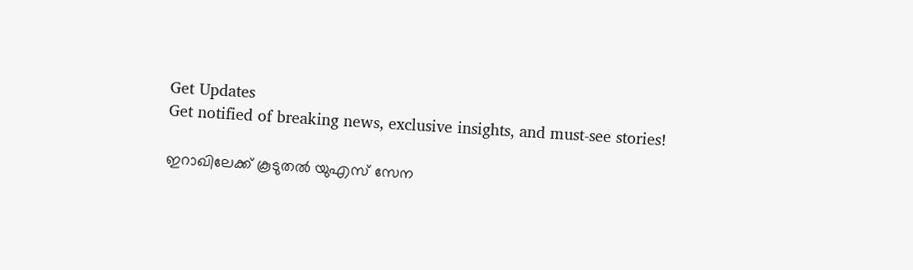Get Updates
Get notified of breaking news, exclusive insights, and must-see stories!

ഇറാഖിലേക്ക് കൂടുതല്‍ യുഎസ് സേന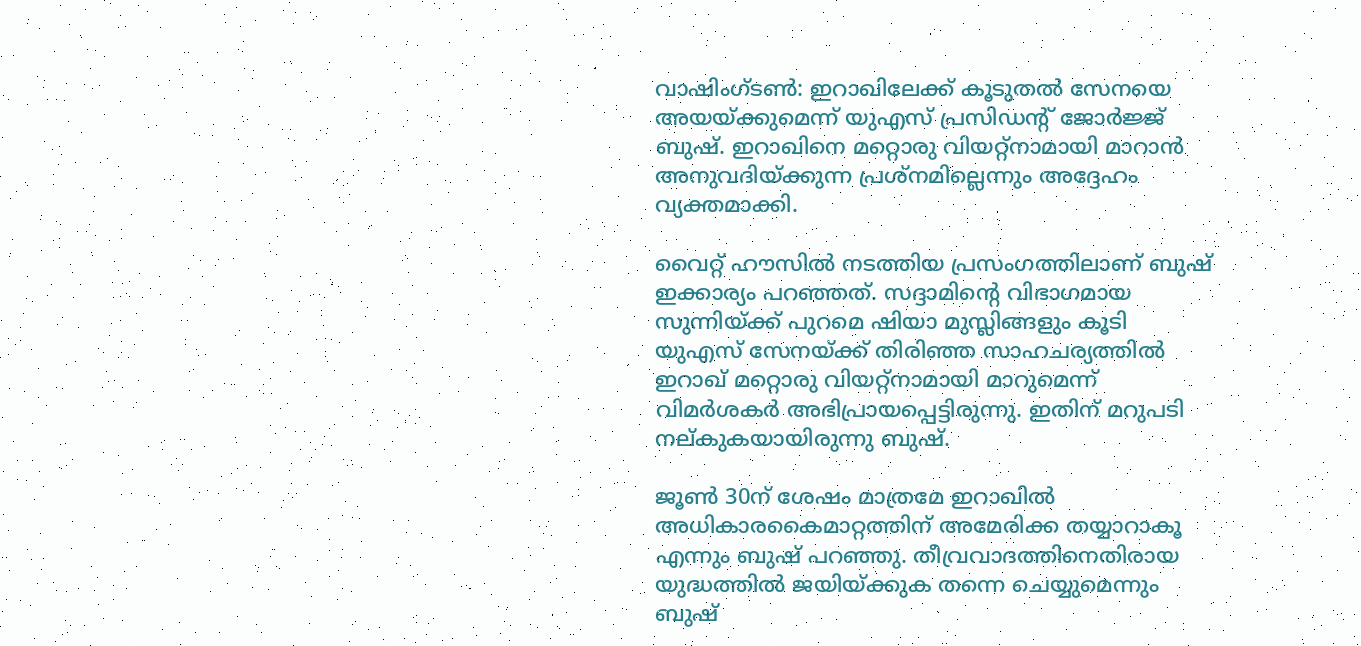വാഷിംഗ്ടണ്‍: ഇറാഖിലേക്ക് കൂടുതല്‍ സേനയെ അയയ്ക്കുമെന്ന് യുഎസ് പ്രസിഡന്റ് ജോര്‍ജ്ജ് ബുഷ്. ഇറാഖിനെ മറ്റൊരു വിയറ്റ്നാമായി മാറാന്‍ അനുവദിയ്ക്കുന്ന പ്രശ്നമില്ലെന്നും അദ്ദേഹം വ്യക്തമാക്കി.

വൈറ്റ് ഹൗസില്‍ നടത്തിയ പ്രസംഗത്തിലാണ് ബുഷ് ഇക്കാര്യം പറഞ്ഞത്. സദ്ദാമിന്റെ വിഭാഗമായ സുന്നിയ്ക്ക് പുറമെ ഷിയാ മുസ്ലിങ്ങളും കൂടി യുഎസ് സേനയ്ക്ക് തിരിഞ്ഞ സാഹചര്യത്തില്‍ ഇറാഖ് മറ്റൊരു വിയറ്റ്നാമായി മാറുമെന്ന് വിമര്‍ശകര്‍ അഭിപ്രായപ്പെട്ടിരുന്നു. ഇതിന് മറുപടി നല്കുകയായിരുന്നു ബുഷ്.

ജൂണ്‍ 30ന് ശേഷം മാത്രമേ ഇറാഖില്‍ അധികാരകൈമാറ്റത്തിന് അമേരിക്ക തയ്യാറാകൂ എന്നും ബുഷ് പറഞ്ഞു. തീവ്രവാദത്തിനെതിരായ യുദ്ധത്തില്‍ ജയിയ്ക്കുക തന്നെ ചെയ്യുമെന്നും ബുഷ്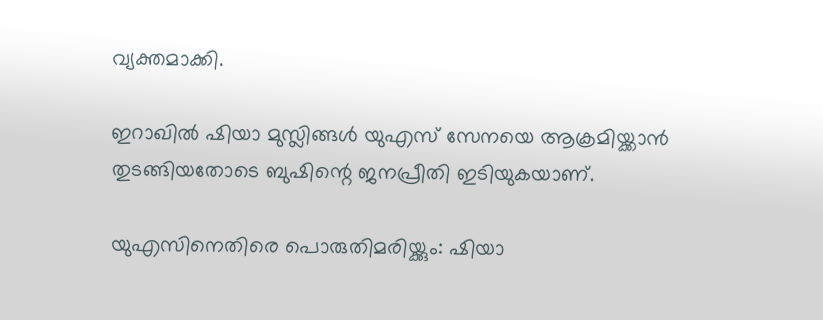വ്യക്തമാക്കി.

ഇറാഖില്‍ ഷിയാ മുസ്ലിങ്ങള്‍ യുഎസ് സേനയെ ആക്രമിയ്ക്കാന്‍ തുടങ്ങിയതോടെ ബുഷിന്റെ ജനപ്രീതി ഇടിയുകയാണ്.

യുഎസിനെതിരെ പൊരുതിമരിയ്ക്കും: ഷിയാ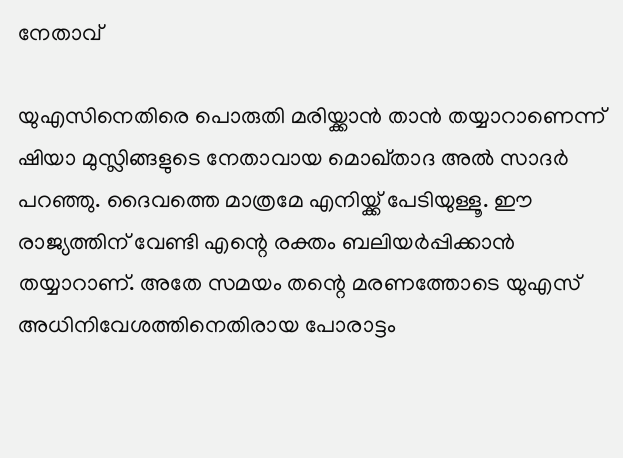നേതാവ്

യുഎസിനെതിരെ പൊരുതി മരിയ്ക്കാന്‍ താന്‍ തയ്യാറാണെന്ന് ഷിയാ മുസ്ലിങ്ങളുടെ നേതാവായ മൊഖ്താദ അല്‍ സാദര്‍ പറഞ്ഞു. ദൈവത്തെ മാത്രമേ എനിയ്ക്ക് പേടിയുള്ളൂ. ഈ രാജ്യത്തിന് വേണ്ടി എന്റെ രക്തം ബലിയര്‍പ്പിക്കാന്‍ തയ്യാറാണ്. അതേ സമയം തന്റെ മരണത്തോടെ യുഎസ് അധിനിവേശത്തിനെതിരായ പോരാട്ടം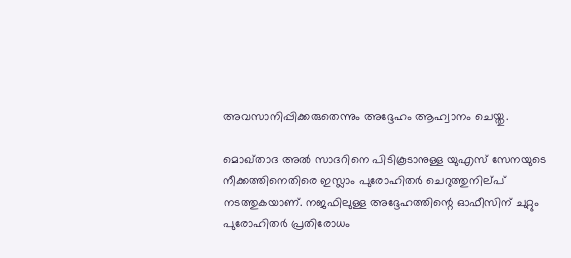അവസാനിപ്പിക്കരുതെന്നും അദ്ദേഹം ആഹ്വാനം ചെയ്തു.

മൊഖ്താദ അല്‍ സാദറിനെ പിടികൂടാനുള്ള യുഎസ് സേനയുടെ നീക്കത്തിനെതിരെ ഇസ്ലാം പുരോഹിതര്‍ ചെറുത്തുനില്പ് നടത്തുകയാണ്. നജഫിലുള്ള അദ്ദേഹത്തിന്റെ ഓഫീസിന് ചുറ്റും പുരോഹിതര്‍ പ്രതിരോധം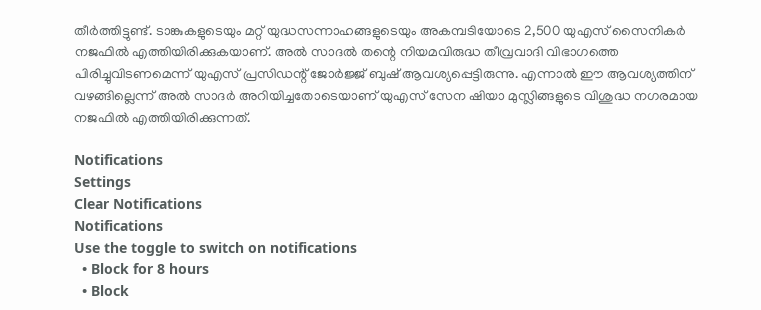തീര്‍ത്തിട്ടുണ്ട്. ടാങ്കുകളുടെയും മറ്റ് യുദ്ധസന്നാഹങ്ങളുടെയും അകമ്പടിയോടെ 2,500 യുഎസ് സൈനികര്‍ നജഫില്‍ എത്തിയിരിക്കുകയാണ്. അല്‍ സാദല്‍ തന്റെ നിയമവിരുദ്ധ തീവ്രവാദി വിഭാഗത്തെ പിരിച്ചുവിടണമെന്ന് യുഎസ് പ്രസിഡന്റ് ജോര്‍ജ്ജ് ബുഷ് ആവശ്യപ്പെട്ടിരുന്നു. എന്നാല്‍ ഈ ആവശ്യത്തിന് വഴങ്ങില്ലെന്ന് അല്‍ സാദര്‍ അറിയിച്ചതോടെയാണ് യുഎസ് സേന ഷിയാ മുസ്ലിങ്ങളുടെ വിശുദ്ധ നഗരമായ നജഫില്‍ എത്തിയിരിക്കുന്നത്.

Notifications
Settings
Clear Notifications
Notifications
Use the toggle to switch on notifications
  • Block for 8 hours
  • Block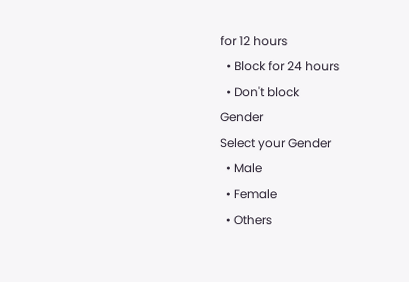for 12 hours
  • Block for 24 hours
  • Don't block
Gender
Select your Gender
  • Male
  • Female
  • Others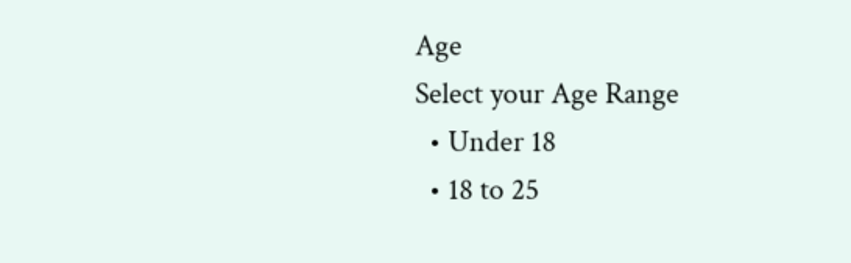Age
Select your Age Range
  • Under 18
  • 18 to 25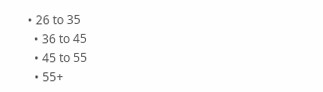• 26 to 35
  • 36 to 45
  • 45 to 55
  • 55+